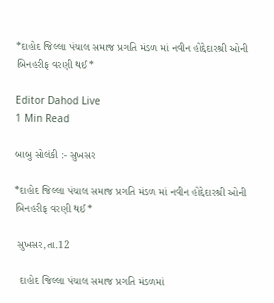*દાહોદ જિલ્લા પંચાલ સમાજ પ્રગતિ મંડળ માં નવીન હોદ્દેદારશ્રી ઓની બિનહરીફ વરણી થઈ*

Editor Dahod Live
1 Min Read

બાબુ સોલંકી :- સુખસર

*દાહોદ જિલ્લા પંચાલ સમાજ પ્રગતિ મંડળ માં નવીન હોદ્દેદારશ્રી ઓની બિનહરીફ વરણી થઈ*

 સુખસર,તા.12

  દાહોદ જિલ્લા પંચાલ સમાજ પ્રગતિ મંડળમાં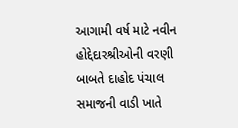આગામી વર્ષ માટે નવીન હોદ્દેદારશ્રીઓની વરણી બાબતે દાહોદ પંચાલ સમાજની વાડી ખાતે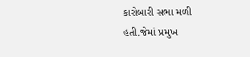કારોબારી સભા મળી હતી.જેમાં પ્રમુખ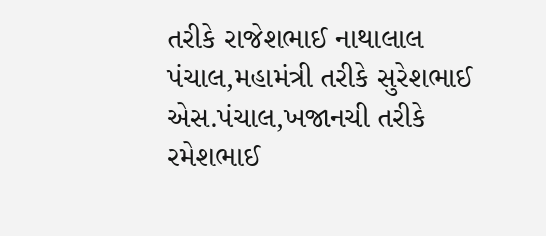તરીકે રાજેશભાઈ નાથાલાલ પંચાલ,મહામંત્રી તરીકે સુરેશભાઈ એસ.પંચાલ,ખજાનચી તરીકે રમેશભાઈ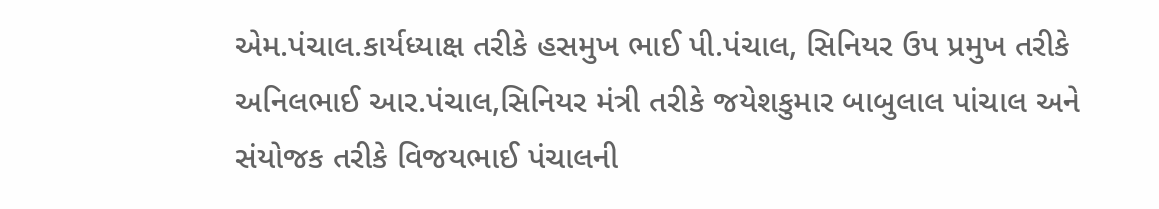એમ.પંચાલ.કાર્યધ્યાક્ષ તરીકે હસમુખ ભાઈ પી.પંચાલ, સિનિયર ઉપ પ્રમુખ તરીકે અનિલભાઈ આર.પંચાલ,સિનિયર મંત્રી તરીકે જયેશકુમાર બાબુલાલ પાંચાલ અને સંયોજક તરીકે વિજયભાઈ પંચાલની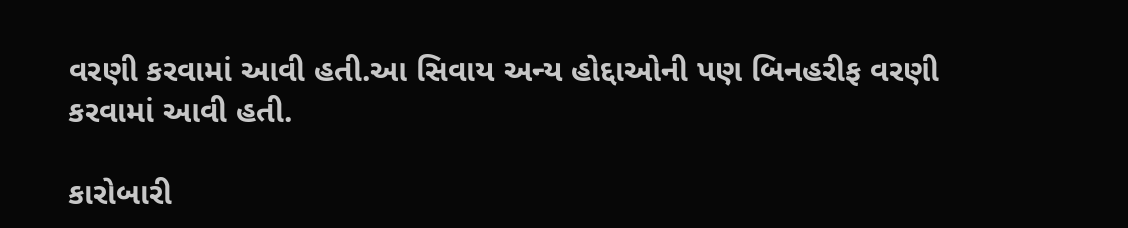વરણી કરવામાં આવી હતી.આ સિવાય અન્ય હોદ્દાઓની પણ બિનહરીફ વરણી કરવામાં આવી હતી.

કારોબારી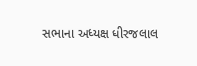સભાના અધ્યક્ષ ધીરજલાલ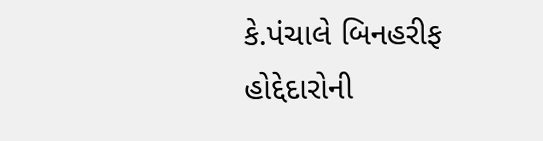કે.પંચાલે બિનહરીફ હોદ્દેદારોની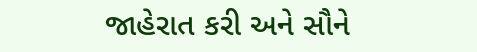જાહેરાત કરી અને સૌને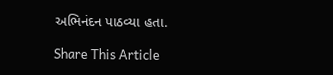અભિનંદન પાઠવ્યા હતા.

Share This Article